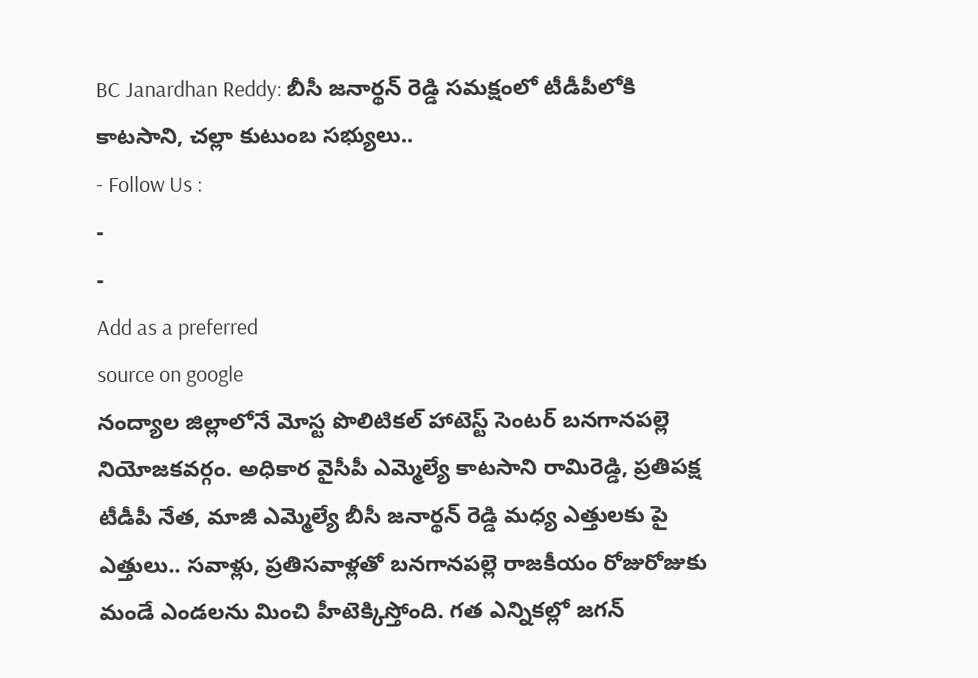BC Janardhan Reddy: బీసీ జనార్థన్ రెడ్డి సమక్షంలో టీడీపీలోకి కాటసాని, చల్లా కుటుంబ సభ్యులు..
- Follow Us :
-
-
Add as a preferred
source on google
నంద్యాల జిల్లాలోనే మోస్ట పొలిటికల్ హాటెస్ట్ సెంటర్ బనగానపల్లె నియోజకవర్గం. అధికార వైసీపీ ఎమ్మెల్యే కాటసాని రామిరెడ్డి, ప్రతిపక్ష టీడీపీ నేత, మాజీ ఎమ్మెల్యే బీసీ జనార్థన్ రెడ్డి మధ్య ఎత్తులకు పై ఎత్తులు.. సవాళ్లు, ప్రతిసవాళ్లతో బనగానపల్లె రాజకీయం రోజురోజుకు మండే ఎండలను మించి హీటెక్కిస్తోంది. గత ఎన్నికల్లో జగన్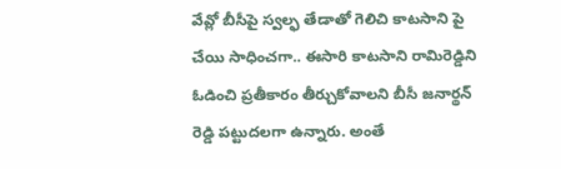వేవ్లో బీసీపై స్వల్ఫ తేడాతో గెలిచి కాటసాని పై చేయి సాధించగా.. ఈసారి కాటసాని రామిరెడ్డిని ఓడించి ప్రతీకారం తీర్చుకోవాలని బీసీ జనార్థన్ రెడ్డి పట్టుదలగా ఉన్నారు. అంతే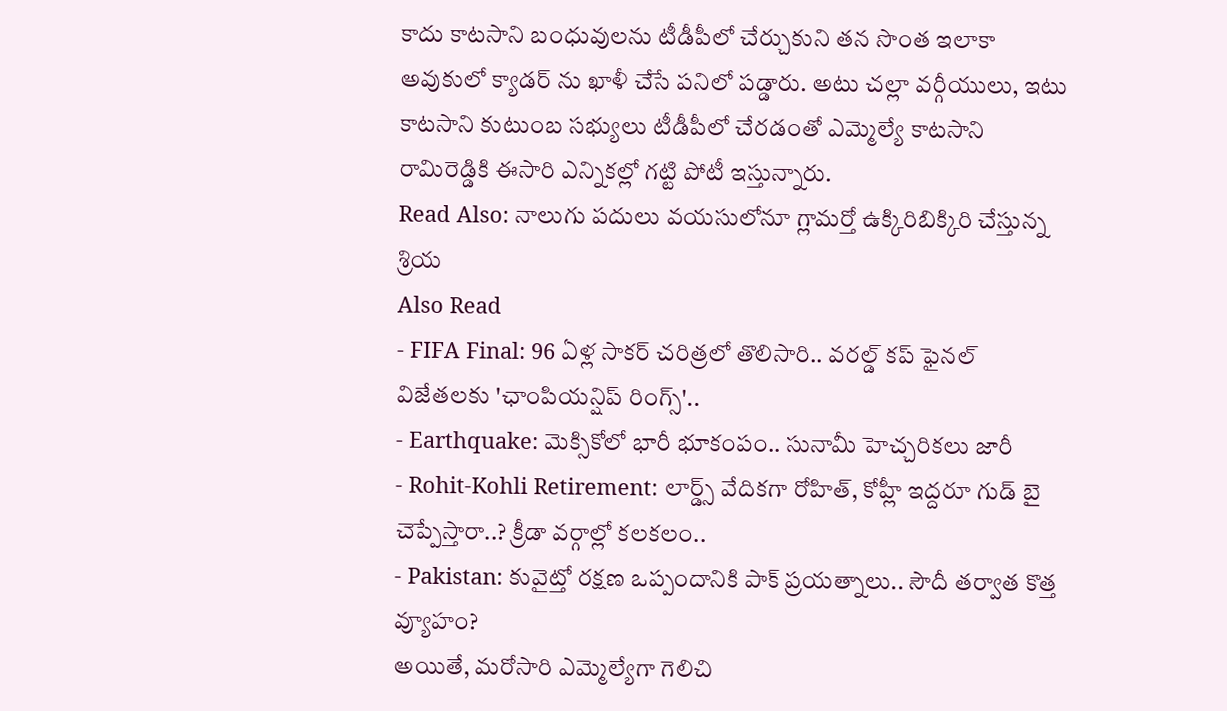కాదు కాటసాని బంధువులను టీడీపీలో చేర్చుకుని తన సొంత ఇలాకా అవుకులో క్యాడర్ ను ఖాళీ చేసే పనిలో పడ్డారు. అటు చల్లా వర్గీయులు, ఇటు కాటసాని కుటుంబ సభ్యులు టీడీపీలో చేరడంతో ఎమ్మెల్యే కాటసాని రామిరెడ్డికి ఈసారి ఎన్నికల్లో గట్టి పోటీ ఇస్తున్నారు.
Read Also: నాలుగు పదులు వయసులోనూ గ్లామర్తో ఉక్కిరిబిక్కిరి చేస్తున్న శ్రియ
Also Read
- FIFA Final: 96 ఏళ్ల సాకర్ చరిత్రలో తొలిసారి.. వరల్డ్ కప్ ఫైనల్ విజేతలకు 'ఛాంపియన్షిప్ రింగ్స్'..
- Earthquake: మెక్సికోలో భారీ భూకంపం.. సునామీ హెచ్చరికలు జారీ
- Rohit-Kohli Retirement: లార్డ్స్ వేదికగా రోహిత్, కోహ్లీ ఇద్దరూ గుడ్ బై చెప్పేస్తారా..? క్రీడా వర్గాల్లో కలకలం..
- Pakistan: కువైట్తో రక్షణ ఒప్పందానికి పాక్ ప్రయత్నాలు.. సౌదీ తర్వాత కొత్త వ్యూహం?
అయితే, మరోసారి ఎమ్మెల్యేగా గెలిచి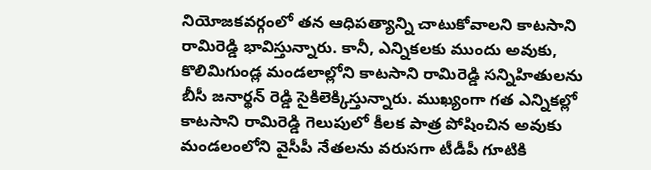నియోజకవర్గంలో తన ఆధిపత్యాన్ని చాటుకోవాలని కాటసాని రామిరెడ్డి భావిస్తున్నారు. కానీ, ఎన్నికలకు ముందు అవుకు, కొలిమిగుండ్ల మండలాల్లోని కాటసాని రామిరెడ్డి సన్నిహితులను బీసీ జనార్థన్ రెడ్డి సైకిలెక్కిస్తున్నారు. ముఖ్యంగా గత ఎన్నికల్లో కాటసాని రామిరెడ్డి గెలుపులో కీలక పాత్ర పోషించిన అవుకు మండలంలోని వైసీపీ నేతలను వరుసగా టీడీపీ గూటికి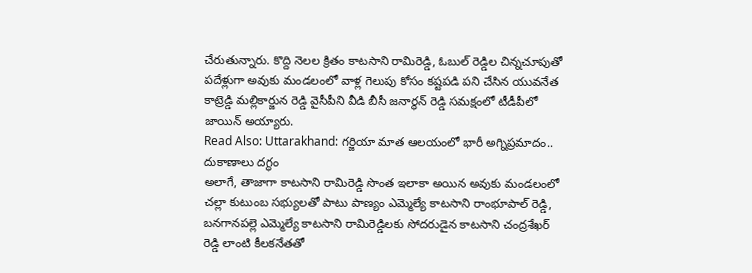చేరుతున్నారు. కొద్ది నెలల క్రితం కాటసాని రామిరెడ్డి, ఓబుల్ రెడ్డిల చిన్నచూపుతో పదేళ్లుగా అవుకు మండలంలో వాళ్ల గెలుపు కోసం కష్టపడి పని చేసిన యువనేత కాట్రెడ్డి మల్లికార్జున రెడ్డి వైసీపీని వీడి బీసీ జనార్థన్ రెడ్డి సమక్షంలో టీడీపీలో జాయిన్ అయ్యారు.
Read Also: Uttarakhand: గర్జియా మాత ఆలయంలో భారీ అగ్నిప్రమాదం.. దుకాణాలు దగ్ధం
అలాగే, తాజాగా కాటసాని రామిరెడ్డి సొంత ఇలాకా అయిన అవుకు మండలంలో చల్లా కుటుంబ సభ్యులతో పాటు పాణ్యం ఎమ్మెల్యే కాటసాని రాంభూపాల్ రెడ్డి, బనగానపల్లె ఎమ్మెల్యే కాటసాని రామిరెడ్డిలకు సోదరుడైన కాటసాని చంద్రశేఖర్ రెడ్డి లాంటి కీలకనేతతో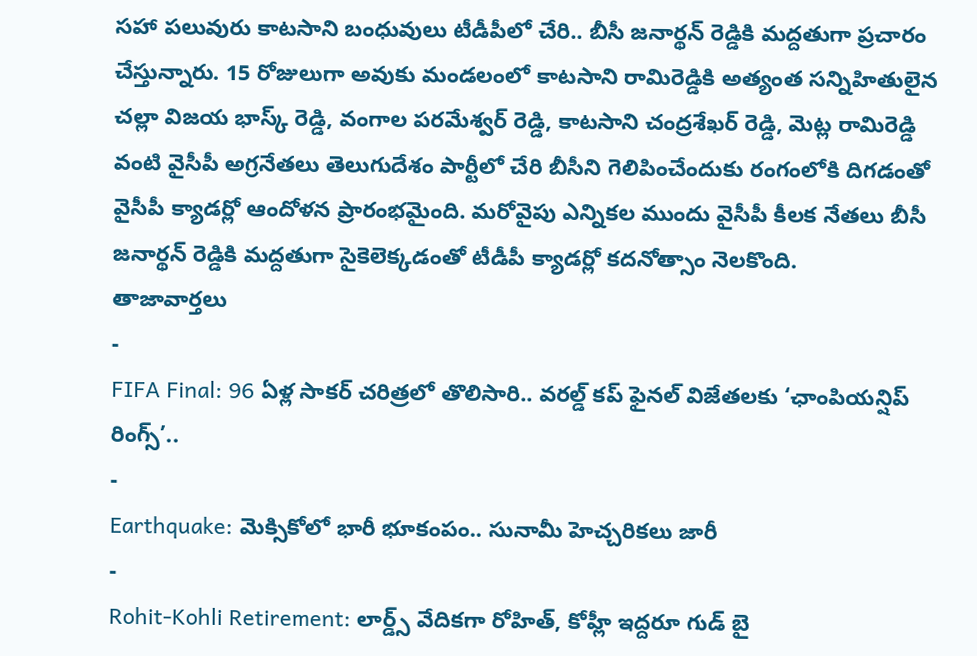సహా పలువురు కాటసాని బంధువులు టీడీపీలో చేరి.. బీసీ జనార్థన్ రెడ్డికి మద్దతుగా ప్రచారం చేస్తున్నారు. 15 రోజులుగా అవుకు మండలంలో కాటసాని రామిరెడ్డికి అత్యంత సన్నిహితులైన చల్లా విజయ భాస్క్ రెడ్డి, వంగాల పరమేశ్వర్ రెడ్డి, కాటసాని చంద్రశేఖర్ రెడ్డి, మెట్ల రామిరెడ్డి వంటి వైసీపీ అగ్రనేతలు తెలుగుదేశం పార్టీలో చేరి బీసీని గెలిపించేందుకు రంగంలోకి దిగడంతో వైసీపీ క్యాడర్లో ఆందోళన ప్రారంభమైంది. మరోవైపు ఎన్నికల ముందు వైసీపీ కీలక నేతలు బీసీ జనార్థన్ రెడ్డికి మద్దతుగా సైకెలెక్కడంతో టీడీపీ క్యాడర్లో కదనోత్సాం నెలకొంది.
తాజావార్తలు
-
FIFA Final: 96 ఏళ్ల సాకర్ చరిత్రలో తొలిసారి.. వరల్డ్ కప్ ఫైనల్ విజేతలకు ‘ఛాంపియన్షిప్ రింగ్స్’..
-
Earthquake: మెక్సికోలో భారీ భూకంపం.. సునామీ హెచ్చరికలు జారీ
-
Rohit-Kohli Retirement: లార్డ్స్ వేదికగా రోహిత్, కోహ్లీ ఇద్దరూ గుడ్ బై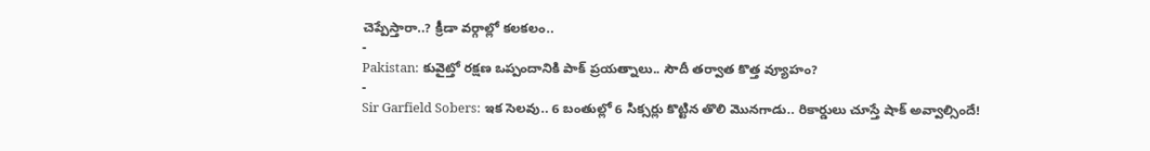చెప్పేస్తారా..? క్రీడా వర్గాల్లో కలకలం..
-
Pakistan: కువైట్తో రక్షణ ఒప్పందానికి పాక్ ప్రయత్నాలు.. సౌదీ తర్వాత కొత్త వ్యూహం?
-
Sir Garfield Sobers: ఇక సెలవు.. 6 బంతుల్లో 6 సిక్సర్లు కొట్టిన తొలి మొనగాడు.. రికార్డులు చూస్తే షాక్ అవ్వాల్సిందే!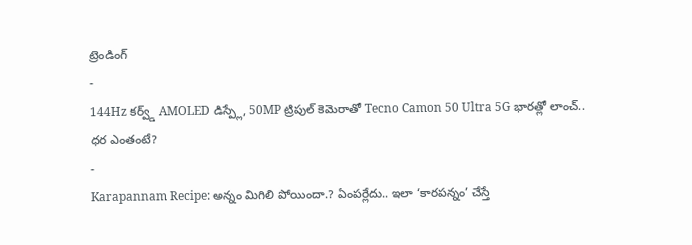ట్రెండింగ్
-
144Hz కర్వ్డ్ AMOLED డిస్ప్లే, 50MP ట్రిపుల్ కెమెరాతో Tecno Camon 50 Ultra 5G భారత్లో లాంచ్.. ధర ఎంతంటే?
-
Karapannam Recipe: అన్నం మిగిలి పోయిందా.? ఏంపర్లేదు.. ఇలా ‘కారపన్నం’ చేస్తే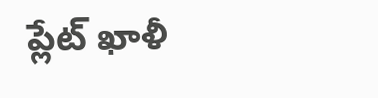ప్లేట్ ఖాళీ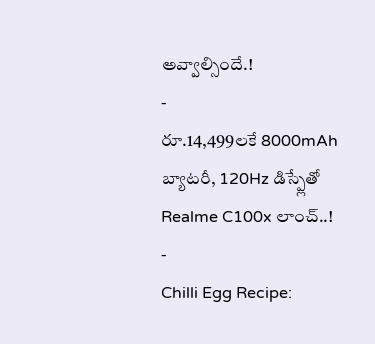అవ్వాల్సిందే.!
-
రూ.14,499లకే 8000mAh బ్యాటరీ, 120Hz డిస్ప్లేతో Realme C100x లాంచ్..!
-
Chilli Egg Recipe: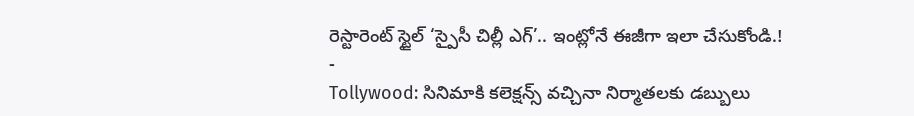రెస్టారెంట్ స్టైల్ ‘స్పైసీ చిల్లీ ఎగ్’.. ఇంట్లోనే ఈజీగా ఇలా చేసుకోండి.!
-
Tollywood: సినిమాకి కలెక్షన్స్ వచ్చినా నిర్మాతలకు డబ్బులు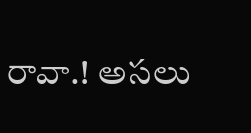రావా.! అసలు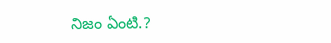నిజం ఏంటి.?